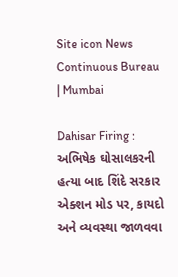Site icon News Continuous Bureau | Mumbai

Dahisar Firing : અભિષેક ઘોસાલકરની હત્યા બાદ શિંદે સરકાર એક્શન મોડ પર, કાયદો અને વ્યવસ્થા જાળવવા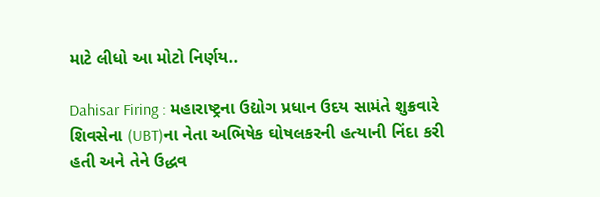માટે લીધો આ મોટો નિર્ણય..

Dahisar Firing : મહારાષ્ટ્રના ઉદ્યોગ પ્રધાન ઉદય સામંતે શુક્રવારે શિવસેના (UBT)ના નેતા અભિષેક ઘોષલકરની હત્યાની નિંદા કરી હતી અને તેને ઉદ્ધવ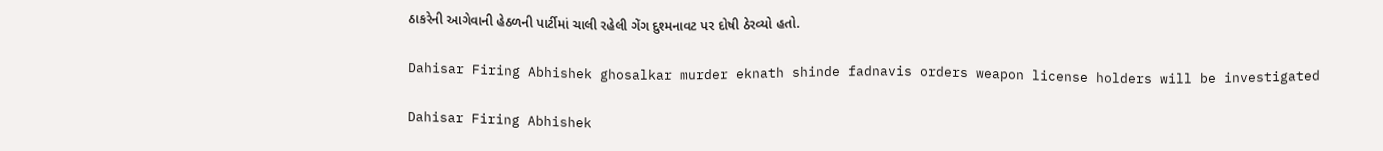ઠાકરેની આગેવાની હેઠળની પાર્ટીમાં ચાલી રહેલી ગેંગ દુશ્મનાવટ પર દોષી ઠેરવ્યો હતો.

Dahisar Firing Abhishek ghosalkar murder eknath shinde fadnavis orders weapon license holders will be investigated

Dahisar Firing Abhishek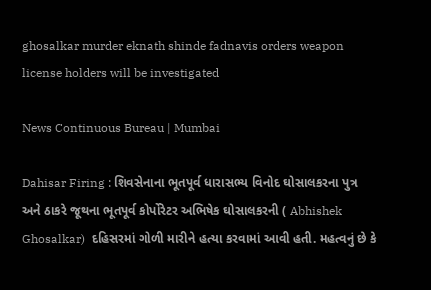ghosalkar murder eknath shinde fadnavis orders weapon license holders will be investigated

News Continuous Bureau | Mumbai

Dahisar Firing : શિવસેનાના ભૂતપૂર્વ ધારાસભ્ય વિનોદ ઘોસાલકરના પુત્ર અને ઠાકરે જૂથના ભૂતપૂર્વ કોર્પોરેટર અભિષેક ઘોસાલકરની ( Abhishek Ghosalkar)  દહિસરમાં ગોળી મારીને હત્યા કરવામાં આવી હતી. મહત્વનું છે કે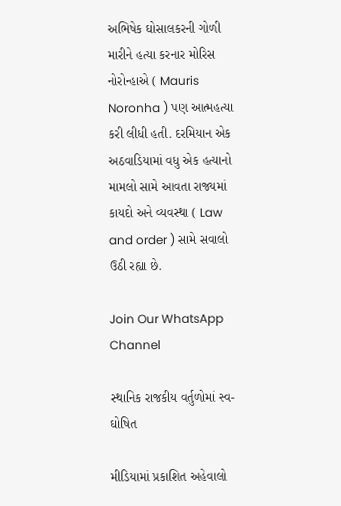અભિષેક ઘોસાલકરની ગોળી મારીને હત્યા કરનાર મોરિસ નોરોન્હાએ ( Mauris Noronha ) પણ આત્મહત્યા કરી લીધી હતી. દરમિયાન એક અઠવાડિયામાં વધુ એક હત્યાનો મામલો સામે આવતા રાજ્યમાં કાયદો અને વ્યવસ્થા ( Law and order ) સામે સવાલો ઉઠી રહ્યા છે.

Join Our WhatsApp Channel

સ્થાનિક રાજકીય વર્તુળોમાં સ્વ-ઘોષિત

મીડિયામાં પ્રકાશિત અહેવાલો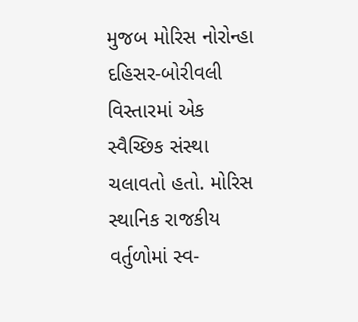મુજબ મોરિસ નોરોન્હા દહિસર-બોરીવલી વિસ્તારમાં એક સ્વૈચ્છિક સંસ્થા ચલાવતો હતો. મોરિસ સ્થાનિક રાજકીય વર્તુળોમાં સ્વ-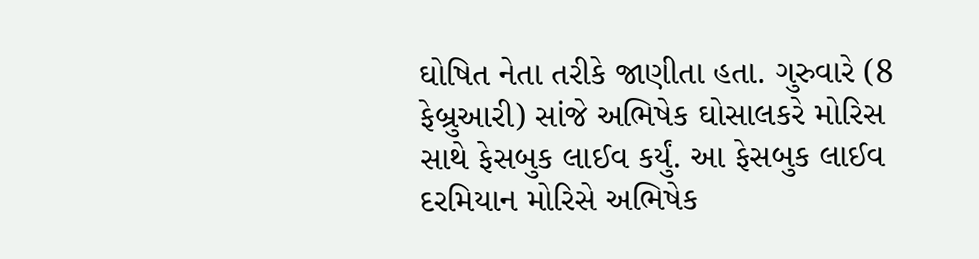ઘોષિત નેતા તરીકે જાણીતા હતા. ગુરુવારે (8 ફેબ્રુઆરી) સાંજે અભિષેક ઘોસાલકરે મોરિસ સાથે ફેસબુક લાઈવ કર્યું. આ ફેસબુક લાઈવ દરમિયાન મોરિસે અભિષેક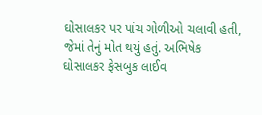ઘોસાલકર પર પાંચ ગોળીઓ ચલાવી હતી, જેમાં તેનું મોત થયું હતું. અભિષેક ઘોસાલકર ફેસબુક લાઈવ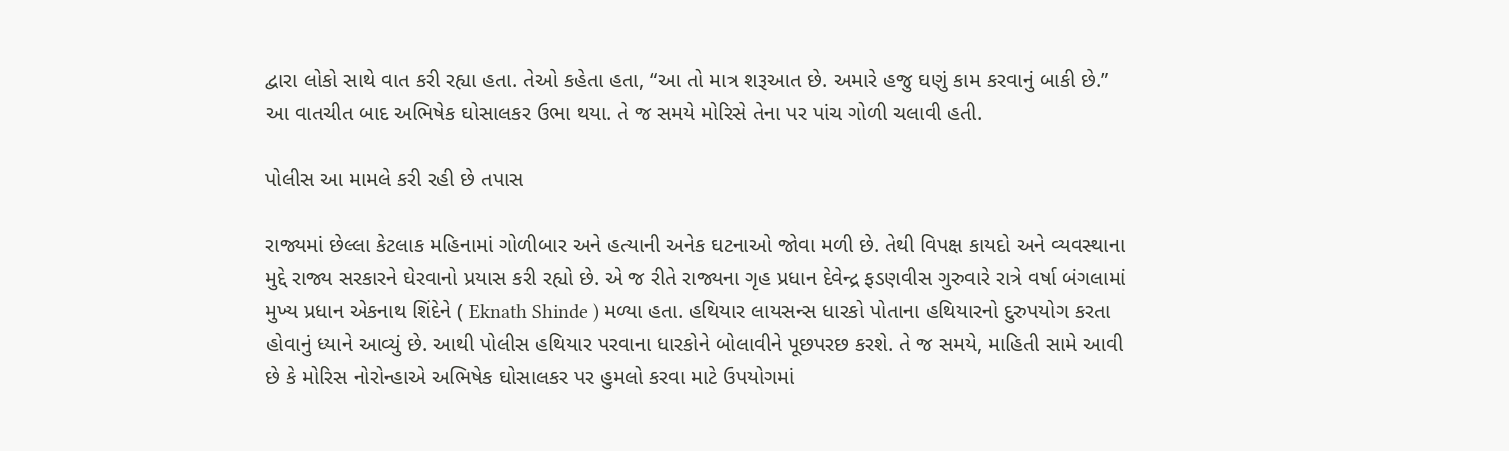દ્વારા લોકો સાથે વાત કરી રહ્યા હતા. તેઓ કહેતા હતા, “આ તો માત્ર શરૂઆત છે. અમારે હજુ ઘણું કામ કરવાનું બાકી છે.” આ વાતચીત બાદ અભિષેક ઘોસાલકર ઉભા થયા. તે જ સમયે મોરિસે તેના પર પાંચ ગોળી ચલાવી હતી.

પોલીસ આ મામલે કરી રહી છે તપાસ

રાજ્યમાં છેલ્લા કેટલાક મહિનામાં ગોળીબાર અને હત્યાની અનેક ઘટનાઓ જોવા મળી છે. તેથી વિપક્ષ કાયદો અને વ્યવસ્થાના મુદ્દે રાજ્ય સરકારને ઘેરવાનો પ્રયાસ કરી રહ્યો છે. એ જ રીતે રાજ્યના ગૃહ પ્રધાન દેવેન્દ્ર ફડણવીસ ગુરુવારે રાત્રે વર્ષા બંગલામાં મુખ્ય પ્રધાન એકનાથ શિંદેને ( Eknath Shinde ) મળ્યા હતા. હથિયાર લાયસન્સ ધારકો પોતાના હથિયારનો દુરુપયોગ કરતા હોવાનું ધ્યાને આવ્યું છે. આથી પોલીસ હથિયાર પરવાના ધારકોને બોલાવીને પૂછપરછ કરશે. તે જ સમયે, માહિતી સામે આવી છે કે મોરિસ નોરોન્હાએ અભિષેક ઘોસાલકર પર હુમલો કરવા માટે ઉપયોગમાં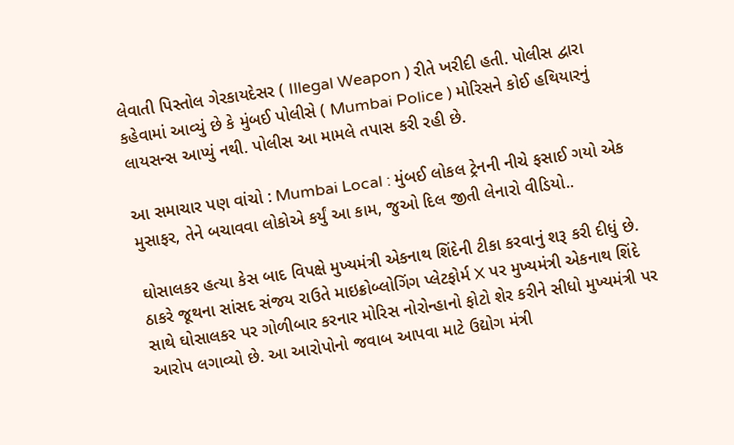લેવાતી પિસ્તોલ ગેરકાયદેસર ( Illegal Weapon ) રીતે ખરીદી હતી. પોલીસ દ્વારા કહેવામાં આવ્યું છે કે મુંબઈ પોલીસે ( Mumbai Police ) મોરિસને કોઈ હથિયારનું લાયસન્સ આપ્યું નથી. પોલીસ આ મામલે તપાસ કરી રહી છે.

આ સમાચાર પણ વાંચો : Mumbai Local : મુંબઈ લોકલ ટ્રેનની નીચે ફસાઈ ગયો એક મુસાફર, તેને બચાવવા લોકોએ કર્યું આ કામ, જુઓ દિલ જીતી લેનારો વીડિયો..

ઘોસાલકર હત્યા કેસ બાદ વિપક્ષે મુખ્યમંત્રી એકનાથ શિંદેની ટીકા કરવાનું શરૂ કરી દીધું છે. ઠાકરે જૂથના સાંસદ સંજય રાઉતે માઇક્રોબ્લોગિંગ પ્લેટફોર્મ X પર મુખ્યમંત્રી એકનાથ શિંદે સાથે ઘોસાલકર પર ગોળીબાર કરનાર મોરિસ નોરોન્હાનો ફોટો શેર કરીને સીધો મુખ્યમંત્રી પર આરોપ લગાવ્યો છે. આ આરોપોનો જવાબ આપવા માટે ઉદ્યોગ મંત્રી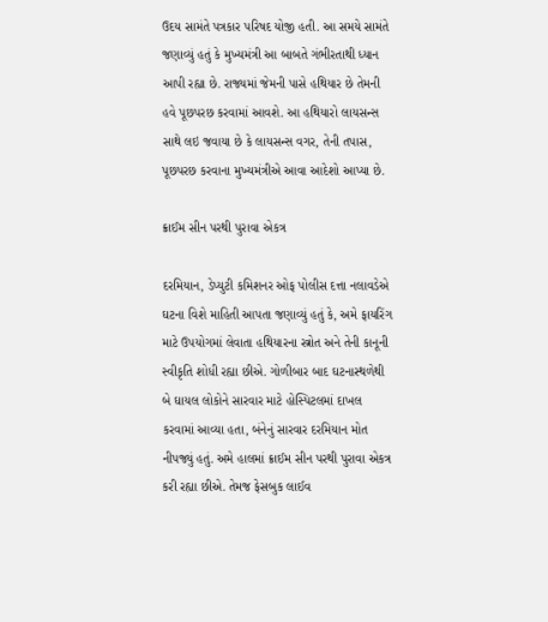ઉદય સામંતે પત્રકાર પરિષદ યોજી હતી. આ સમયે સામંતે જણાવ્યું હતું કે મુખ્યમંત્રી આ બાબતે ગંભીરતાથી ધ્યાન આપી રહ્યા છે. રાજ્યમાં જેમની પાસે હથિયાર છે તેમની હવે પૂછપરછ કરવામાં આવશે. આ હથિયારો લાયસન્સ સાથે લઇ જવાયા છે કે લાયસન્સ વગર, તેની તપાસ, પૂછપરછ કરવાના મુખ્યમંત્રીએ આવા આદેશો આપ્યા છે.

ક્રાઈમ સીન પરથી પુરાવા એકત્ર

દરમિયાન, ડેપ્યુટી કમિશનર ઓફ પોલીસ દત્તા નલાવડેએ ઘટના વિશે માહિતી આપતા જણાવ્યું હતું કે, અમે ફાયરિંગ માટે ઉપયોગમાં લેવાતા હથિયારના સ્ત્રોત અને તેની કાનૂની સ્વીકૃતિ શોધી રહ્યા છીએ. ગોળીબાર બાદ ઘટનાસ્થળેથી બે ઘાયલ લોકોને સારવાર માટે હોસ્પિટલમાં દાખલ કરવામાં આવ્યા હતા, બંનેનું સારવાર દરમિયાન મોત નીપજ્યું હતું. અમે હાલમાં ક્રાઈમ સીન પરથી પુરાવા એકત્ર કરી રહ્યા છીએ. તેમજ ફેસબુક લાઈવ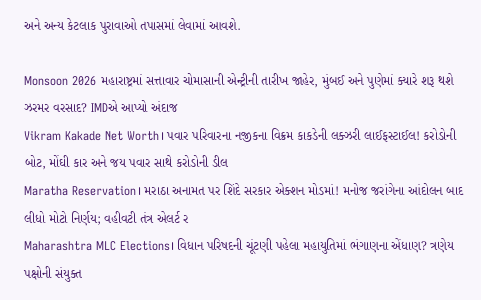અને અન્ય કેટલાક પુરાવાઓ તપાસમાં લેવામાં આવશે.

Monsoon 2026 મહારાષ્ટ્રમાં સત્તાવાર ચોમાસાની એન્ટ્રીની તારીખ જાહેર, મુંબઈ અને પુણેમાં ક્યારે શરૂ થશે ઝરમર વરસાદ? IMDએ આપ્યો અંદાજ
Vikram Kakade Net Worth। પવાર પરિવારના નજીકના વિક્રમ કાકડેની લક્ઝરી લાઈફસ્ટાઈલ! કરોડોની બોટ, મોંઘી કાર અને જય પવાર સાથે કરોડોની ડીલ
Maratha Reservation। મરાઠા અનામત પર શિંદે સરકાર એક્શન મોડમાં! મનોજ જરાંગેના આંદોલન બાદ લીધો મોટો નિર્ણય; વહીવટી તંત્ર એલર્ટ ર
Maharashtra MLC Elections। વિધાન પરિષદની ચૂંટણી પહેલા મહાયુતિમાં ભંગાણના એંધાણ? ત્રણેય પક્ષોની સંયુક્ત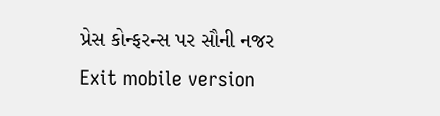પ્રેસ કોન્ફરન્સ પર સૌની નજર
Exit mobile version